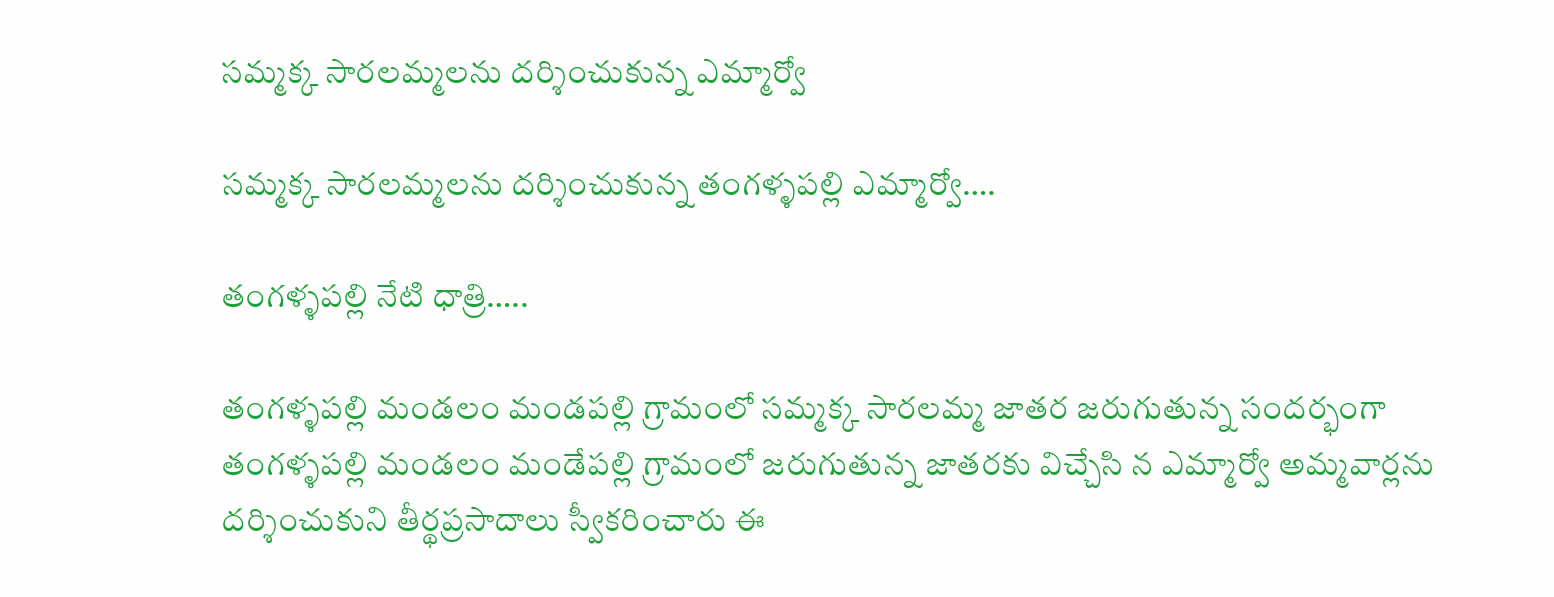సమ్మక్క సారలమ్మలను దర్శించుకున్న ఎమ్మార్వో

సమ్మక్క సారలమ్మలను దర్శించుకున్న తంగళ్ళపల్లి ఎమ్మార్వో….

తంగళ్ళపల్లి నేటి ధాత్రి…..

తంగళ్ళపల్లి మండలం మండపల్లి గ్రామంలో సమ్మక్క సారలమ్మ జాతర జరుగుతున్న సందర్భంగా తంగళ్ళపల్లి మండలం మండేపల్లి గ్రామంలో జరుగుతున్న జాతరకు విచ్చేసి న ఎమ్మార్వో అమ్మవార్లను దర్శించుకుని తీర్థప్రసాదాలు స్వీకరించారు ఈ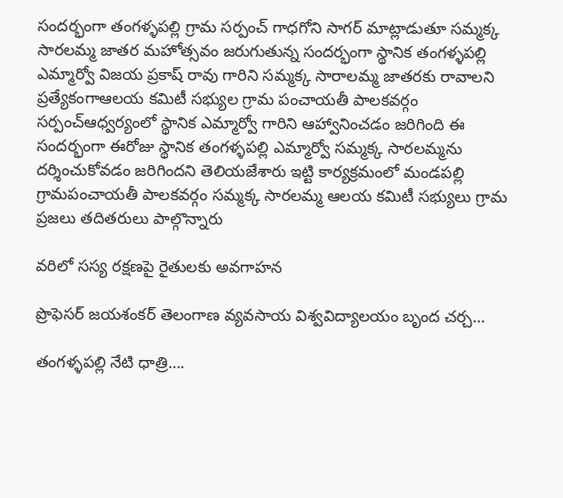సందర్భంగా తంగళ్ళపల్లి గ్రామ సర్పంచ్ గాధగోని సాగర్ మాట్లాడుతూ సమ్మక్క సారలమ్మ జాతర మహోత్సవం జరుగుతున్న సందర్భంగా స్థానిక తంగళ్ళపల్లి ఎమ్మార్వో విజయ ప్రకాష్ రావు గారిని సమ్మక్క సారాలమ్మ జాతరకు రావాలని ప్రత్యేకంగాఆలయ కమిటీ సభ్యుల గ్రామ పంచాయతీ పాలకవర్గం సర్పంచ్ఆధ్వర్యంలో స్థానిక ఎమ్మార్వో గారిని ఆహ్వానించడం జరిగింది ఈ సందర్భంగా ఈరోజు స్థానిక తంగళ్ళపల్లి ఎమ్మార్వో సమ్మక్క సారలమ్మను దర్శించుకోవడం జరిగిందని తెలియజేశారు ఇట్టి కార్యక్రమంలో మండపల్లి గ్రామపంచాయతీ పాలకవర్గం సమ్మక్క సారలమ్మ ఆలయ కమిటీ సభ్యులు గ్రామ ప్రజలు తదితరులు పాల్గొన్నారు

వరిలో సస్య రక్షణపై రైతులకు అవగాహన

ప్రొఫెసర్ జయశంకర్ తెలంగాణ వ్యవసాయ విశ్వవిద్యాలయం బృంద చర్చ…

తంగళ్ళపల్లి నేటి ధాత్రి….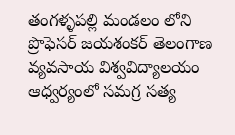తంగళ్ళపల్లి మండలం లోని ప్రొఫెసర్ జయశంకర్ తెలంగాణ వ్యవసాయ విశ్వవిద్యాలయం ఆధ్వర్యంలో సమగ్ర సత్య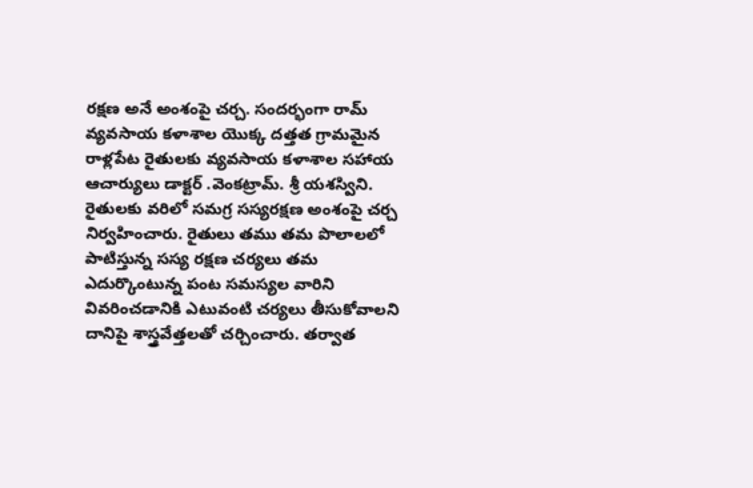రక్షణ అనే అంశంపై చర్చ. సందర్భంగా రామ్ వ్యవసాయ కళాశాల యొక్క దత్తత గ్రామమైన రాళ్లపేట రైతులకు వ్యవసాయ కళాశాల సహాయ ఆచార్యులు డాక్టర్ .వెంకట్రామ్. శ్రీ యశస్విని. రైతులకు వరిలో సమగ్ర సస్యరక్షణ అంశంపై చర్చ నిర్వహించారు. రైతులు తము తమ పొలాలలో పాటిస్తున్న సస్య రక్షణ చర్యలు తమ ఎదుర్కొంటున్న పంట సమస్యల వారిని వివరించడానికి ఎటువంటి చర్యలు తీసుకోవాలని దానిపై శాస్త్రవేత్తలతో చర్చించారు. తర్వాత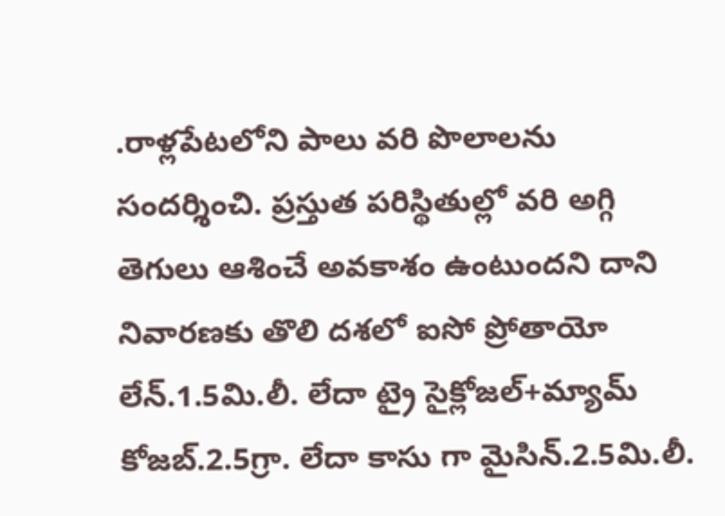.రాళ్లపేటలోని పాలు వరి పొలాలను సందర్శించి. ప్రస్తుత పరిస్థితుల్లో వరి అగ్గి తెగులు ఆశించే అవకాశం ఉంటుందని దాని నివారణకు తొలి దశలో ఐసో ప్రోతాయో లేన్.1.5మి.లీ. లేదా ట్రై సైక్లోజల్+మ్యామ్ కోజబ్.2.5గ్రా. లేదా కాసు గా మైసిన్.2.5మి.లీ.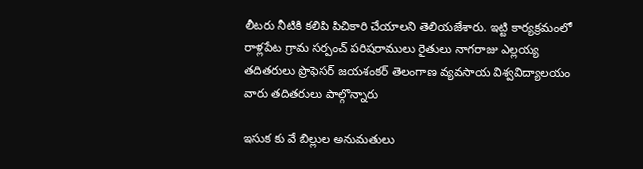లీటరు నీటికి కలిపి పిచికారి చేయాలని తెలియజేశారు. ఇట్టి కార్యక్రమంలో రాళ్లపేట గ్రామ సర్పంచ్ పరిషరాములు రైతులు నాగరాజు ఎల్లయ్య తదితరులు ప్రొఫెసర్ జయశంకర్ తెలంగాణ వ్యవసాయ విశ్వవిద్యాలయం వారు తదితరులు పాల్గొన్నారు

ఇసుక కు వే బిల్లుల అనుమతులు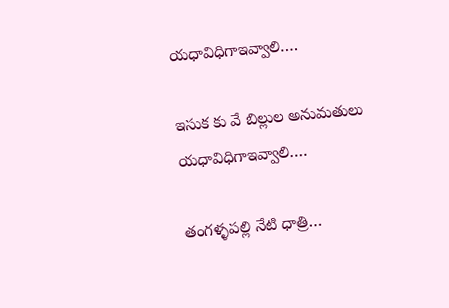యధావిధిగాఇవ్వాలి….

ఇసుక కు వే బిల్లుల అనుమతులు యధావిధిగాఇవ్వాలి….

తంగళ్ళపల్లి నేటి ధాత్రి…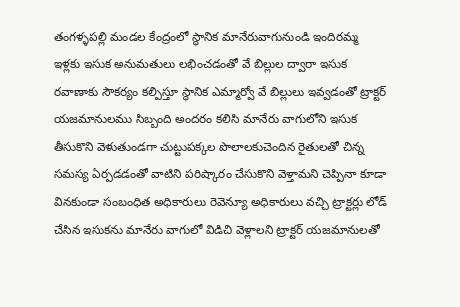తంగళ్ళపల్లి మండల కేంద్రంలో స్థానిక మానేరువాగునుండి ఇందిరమ్మ ఇళ్లకు ఇసుక అనుమతులు లభించడంతో వే బిల్లుల ద్వారా ఇసుక రవాణాకు సౌకర్యం కల్పిస్తూ స్థానిక ఎమ్మార్వో వే బిల్లులు ఇవ్వడంతో ట్రాక్టర్ యజమానులము సిబ్బంది అందరం కలిసి మానేరు వాగులోని ఇసుక తీసుకొని వెళుతుండగా చుట్టుపక్కల పొలాలకుచెందిన రైతులతో చిన్న సమస్య ఏర్పడడంతో వాటిని పరిష్కారం చేసుకొని వెళ్తామని చెప్పినా కూడా వినకుండా సంబంధిత అధికారులు రెవెన్యూ అధికారులు వచ్చి ట్రాక్టర్లు లోడ్ చేసిన ఇసుకను మానేరు వాగులో విడిచి వెళ్లాలని ట్రాక్టర్ యజమానులతో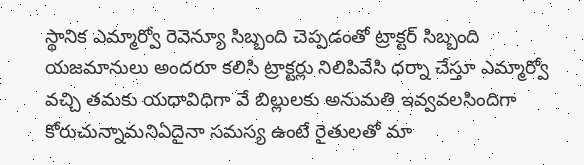స్థానిక ఎమ్మార్వో రెవెన్యూ సిబ్బంది చెప్పడంతో ట్రాక్టర్ సిబ్బంది యజమానులు అందరూ కలిసి ట్రాక్టర్లు నిలిపివేసి ధర్నా చేస్తూ ఎమ్మార్వో వచ్చి తమకు యధావిధిగా వే బిల్లులకు అనుమతి ఇవ్వవలసిందిగా కోరుచున్నామనిఏదైనా సమస్య ఉంటే రైతులతో మా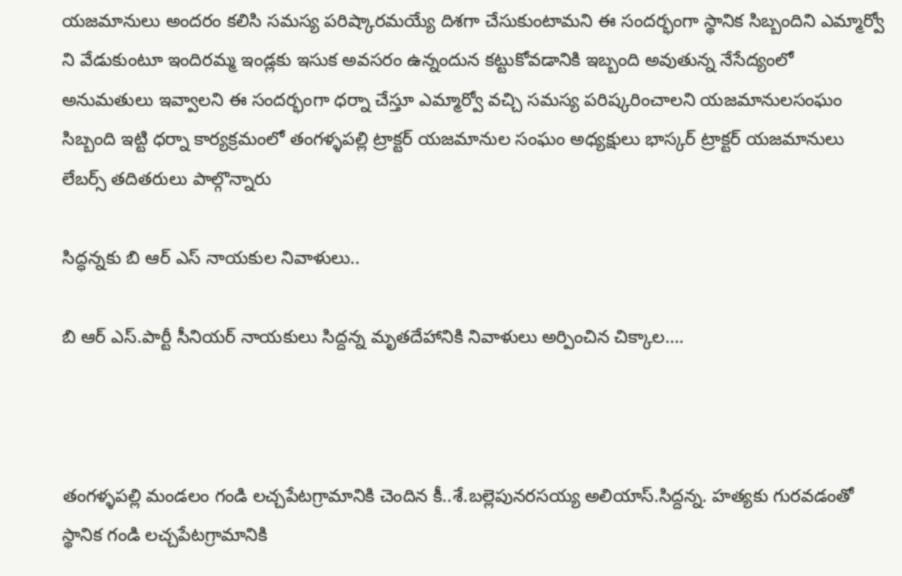యజమానులు అందరం కలిసి సమస్య పరిష్కారమయ్యే దిశగా చేసుకుంటామని ఈ సందర్భంగా స్థానిక సిబ్బందిని ఎమ్మార్వో ని వేడుకుంటూ ఇందిరమ్మ ఇండ్లకు ఇసుక అవసరం ఉన్నందున కట్టుకోవడానికి ఇబ్బంది అవుతున్న నేసేద్యంలో అనుమతులు ఇవ్వాలని ఈ సందర్భంగా ధర్నా చేస్తూ ఎమ్మార్వో వచ్చి సమస్య పరిష్కరించాలని యజమానులసంఘం సిబ్బంది ఇట్టి ధర్నా కార్యక్రమంలో తంగళ్ళపల్లి ట్రాక్టర్ యజమానుల సంఘం అధ్యక్షులు భాస్కర్ ట్రాక్టర్ యజమానులు లేబర్స్ తదితరులు పాల్గొన్నారు

సిద్ధన్నకు బి ఆర్ ఎస్ నాయకుల నివాళులు..

బి ఆర్ ఎస్.పార్టీ సీనియర్ నాయకులు సిద్దన్న మృతదేహానికి నివాళులు అర్పించిన చిక్కాల….



తంగళ్ళపల్లి మండలం గండి లచ్చపేటగ్రామానికి చెందిన కీ..శే.బల్లెపునరసయ్య అలియాస్.సిద్దన్న. హత్యకు గురవడంతో స్థానిక గండి లచ్చపేటగ్రామానికి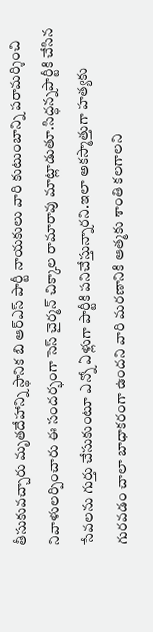తీసుకువచ్చారు మృతదేహాన్ని స్థానిక బి ఆర్ఎస్ పార్టీ నాయకులు వారి కుటుంబాన్ని పరామర్శించి నివాళులర్పించారు ఈ సందర్భంగా సెస్ చైర్మన్ చిక్కాల రామారావు మాట్లాడుతూ.సిద్ధన్నపార్టీకి చేసిన సేవలను గుర్తు చేసుకుంటూ ఎన్నో ఏళ్లుగా పార్టీకి పనిచేస్తున్నారని.ఇలా అకస్మాత్తుగా హత్యకు గురవడం చాలా బాధాకరంగా ఉందని వారి మరణానికి ఆత్మకు శాంతి కలగాలని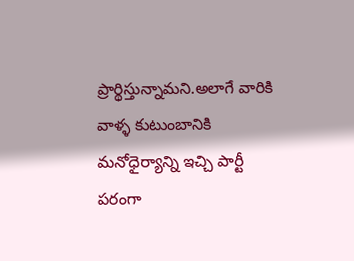ప్రార్థిస్తున్నామని.అలాగే వారికి వాళ్ళ కుటుంబానికి మనోధైర్యాన్ని ఇచ్చి పార్టీ పరంగా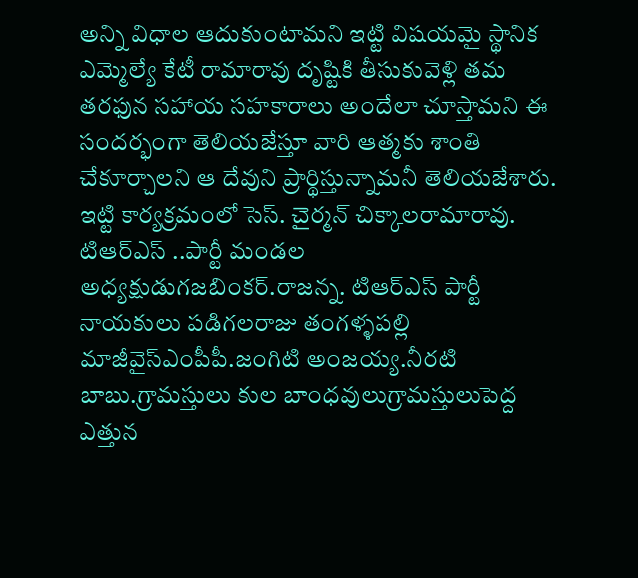అన్ని విధాల ఆదుకుంటామని ఇట్టి విషయమై స్థానిక ఎమ్మెల్యే కేటీ రామారావు దృష్టికి తీసుకువెళ్లి తమ తరఫున సహాయ సహకారాలు అందేలా చూస్తామని ఈ సందర్భంగా తెలియజేస్తూ వారి ఆత్మకు శాంతి చేకూర్చాలని ఆ దేవుని ప్రార్థిస్తున్నామనీ తెలియజేశారు. ఇట్టి కార్యక్రమంలో సెస్. చైర్మన్ చిక్కాలరామారావు. టిఆర్ఎస్ ..పార్టీ మండల అధ్యక్షుడుగజబింకర్.రాజన్న. టిఆర్ఎస్ పార్టీ నాయకులు పడిగలరాజు తంగళ్ళపల్లి మాజీవైస్ఎంపీపీ.జంగిటి అంజయ్య.నీరటి బాబు.గ్రామస్తులు కుల బాంధవులుగ్రామస్తులుపెద్ద ఎత్తున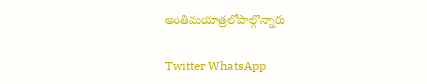అంతిమయాత్రలోపాల్గొన్నారు

Twitter WhatsApp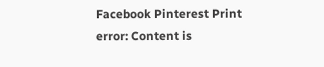Facebook Pinterest Print
error: Content is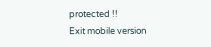protected !!
Exit mobile version